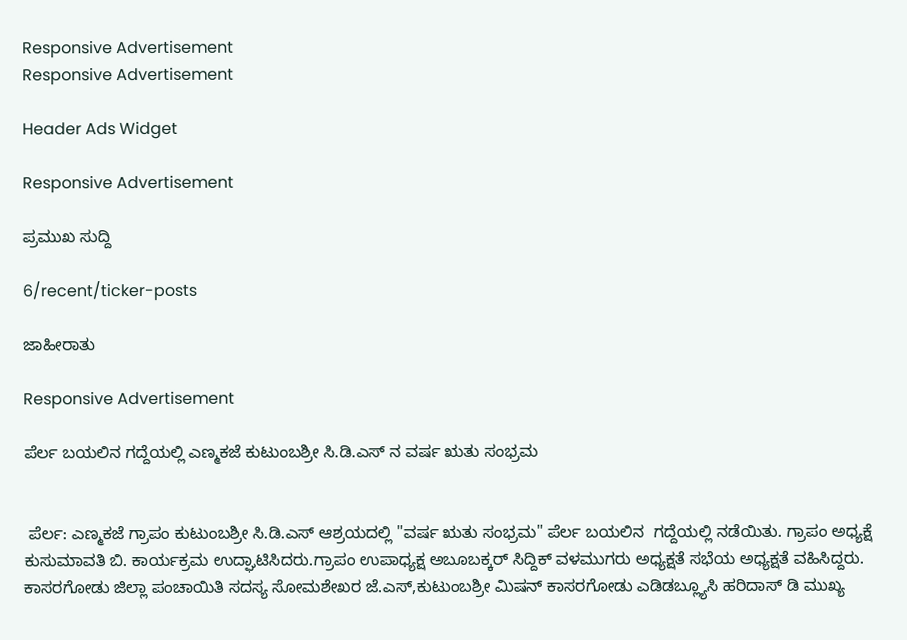Responsive Advertisement
Responsive Advertisement

Header Ads Widget

Responsive Advertisement

ಪ್ರಮುಖ ಸುದ್ದಿ

6/recent/ticker-posts

ಜಾಹೀರಾತು

Responsive Advertisement

ಪೆರ್ಲ ಬಯಲಿನ ಗದ್ದೆಯಲ್ಲಿ ಎಣ್ಮಕಜೆ ಕುಟುಂಬಶ್ರೀ ಸಿ.ಡಿ.ಎಸ್ ನ ವರ್ಷ ಋತು ಸಂಭ್ರಮ


 ಪೆರ್ಲ: ಎಣ್ಮಕಜೆ ಗ್ರಾಪಂ ಕುಟುಂಬಶ್ರೀ ಸಿ.ಡಿ.ಎಸ್ ಆಶ್ರಯದಲ್ಲಿ "ವರ್ಷ ಋತು ಸಂಭ್ರಮ" ಪೆರ್ಲ ಬಯಲಿನ  ಗದ್ದೆಯಲ್ಲಿ ನಡೆಯಿತು. ಗ್ರಾಪಂ ಅಧ್ಯಕ್ಷೆ ಕುಸುಮಾವತಿ ಬಿ. ಕಾರ್ಯಕ್ರಮ ಉದ್ಘಾಟಿಸಿದರು.ಗ್ರಾಪಂ ಉಪಾಧ್ಯಕ್ಷ ಅಬೂಬಕ್ಕರ್ ಸಿದ್ದಿಕ್ ವಳಮುಗರು ಅಧ್ಯಕ್ಷತೆ ಸಭೆಯ ಅಧ್ಯಕ್ಷತೆ ವಹಿಸಿದ್ದರು.  ಕಾಸರಗೋಡು ಜಿಲ್ಲಾ ಪಂಚಾಯಿತಿ ಸದಸ್ಯ ಸೋಮಶೇಖರ ಜೆ.ಎಸ್,ಕುಟುಂಬಶ್ರೀ ಮಿಷನ್ ಕಾಸರಗೋಡು ಎಡಿಡಬ್ಲ್ಯೂಸಿ ಹರಿದಾಸ್ ಡಿ ಮುಖ್ಯ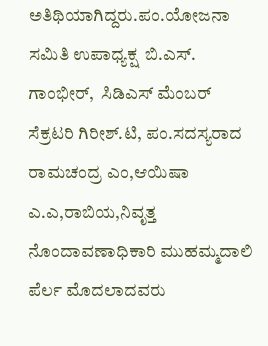ಅತಿಥಿಯಾಗಿದ್ದರು.ಪಂ.ಯೋಜನಾ ಸಮಿತಿ ಉಪಾಧ್ಯಕ್ಷ  ಬಿ.ಎಸ್. ಗಾಂಭೀರ್,  ಸಿಡಿಎಸ್ ಮೆಂಬರ್ ಸೆಕ್ರಟರಿ ಗಿರೀಶ್.ಟಿ, ಪಂ.ಸದಸ್ಯರಾದ ರಾಮಚಂದ್ರ ಎಂ,ಆಯಿಷಾ ಎ.ಎ,ರಾಬಿಯ,ನಿವೃತ್ತ ನೊಂದಾವಣಾಧಿಕಾರಿ ಮುಹಮ್ಮದಾಲಿ ಪೆರ್ಲ ಮೊದಲಾದವರು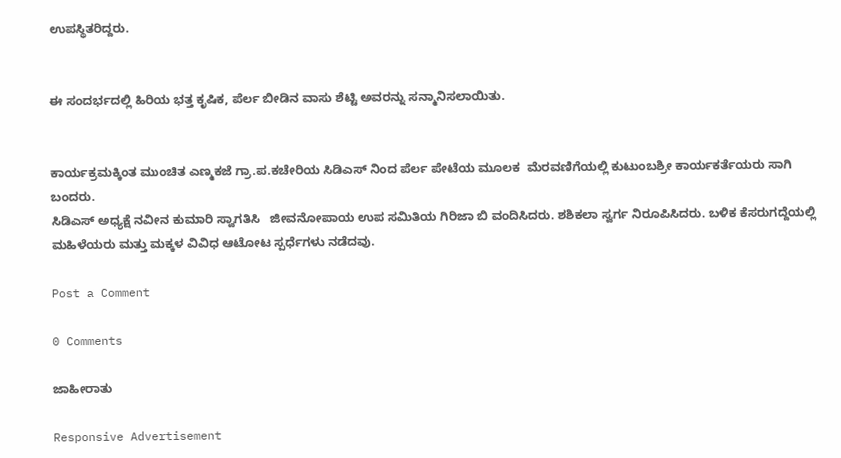ಉಪಸ್ಥಿತರಿದ್ದರು.


ಈ ಸಂದರ್ಭದಲ್ಲಿ ಹಿರಿಯ ಭತ್ತ ಕೃಷಿಕ, ಪೆರ್ಲ ಬೀಡಿನ ವಾಸು ಶೆಟ್ಟಿ ಅವರನ್ನು ಸನ್ಮಾನಿಸಲಾಯಿತು.


ಕಾರ್ಯಕ್ರಮಕ್ಕಿಂತ ಮುಂಚಿತ ಎಣ್ಮಕಜೆ ಗ್ರಾ.ಪ.ಕಚೇರಿಯ ಸಿಡಿಎಸ್ ‌ನಿಂದ ಪೆರ್ಲ ಪೇಟೆಯ ಮೂಲಕ  ಮೆರವಣಿಗೆಯಲ್ಲಿ ಕುಟುಂಬಶ್ರೀ ಕಾರ್ಯಕರ್ತೆಯರು ಸಾಗಿ ಬಂದರು.
ಸಿಡಿಎಸ್ ಅಧ್ಯಕ್ಷೆ ನವೀನ ಕುಮಾರಿ ಸ್ವಾಗತಿಸಿ   ಜೀವನೋಪಾಯ ಉಪ ಸಮಿತಿಯ ಗಿರಿಜಾ ಬಿ ವಂದಿಸಿದರು. ಶಶಿಕಲಾ ಸ್ವರ್ಗ ನಿರೂಪಿಸಿದರು. ಬಳಿಕ ಕೆಸರುಗದ್ದೆಯಲ್ಲಿ ಮಹಿಳೆಯರು ಮತ್ತು ಮಕ್ಕಳ ವಿವಿಧ ಆಟೋಟ ಸ್ಪರ್ಧೆಗಳು ನಡೆದವು.

Post a Comment

0 Comments

ಜಾಹೀರಾತು

Responsive Advertisement